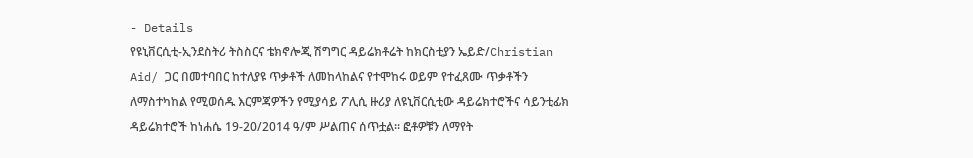- Details
የዩኒቨርሲቲ-ኢንደስትሪ ትስስርና ቴክኖሎጂ ሽግግር ዳይሬክቶሬት ከክርስቲያን ኤይድ/Christian Aid/ ጋር በመተባበር ከተለያዩ ጥቃቶች ለመከላከልና የተሞከሩ ወይም የተፈጸሙ ጥቃቶችን ለማስተካከል የሚወሰዱ እርምጃዎችን የሚያሳይ ፖሊሲ ዙሪያ ለዩኒቨርሲቲው ዳይሬክተሮችና ሳይንቲፊክ ዳይሬክተሮች ከነሐሴ 19-20/2014 ዓ/ም ሥልጠና ሰጥቷል፡፡ ፎቶዎቹን ለማየት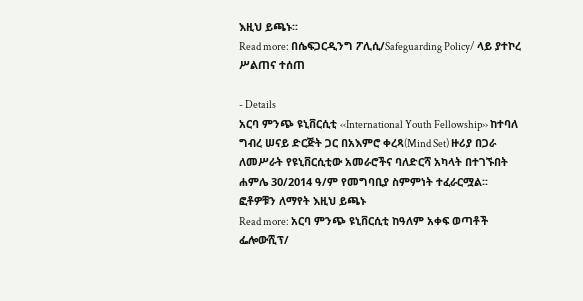እዚህ ይጫኑ፡፡
Read more: በሴፍጋርዲንግ ፖሊሲ/Safeguarding Policy/ ላይ ያተኮረ ሥልጠና ተሰጠ

- Details
አርባ ምንጭ ዩኒቨርሲቲ ‹‹International Youth Fellowship›› ከተባለ ግብረ ሠናይ ድርጅት ጋር በአእምሮ ቀረጻ(Mind Set) ዙሪያ በጋራ ለመሥራት የዩኒቨርሲቲው አመራሮችና ባለድርሻ አካላት በተገኙበት ሐምሌ 30/2014 ዓ/ም የመግባቢያ ስምምነት ተፈራርሟል፡፡
ፎቶዎቹን ለማየት እዚህ ይጫኑ
Read more: አርባ ምንጭ ዩኒቨርሲቲ ከዓለም አቀፍ ወጣቶች ፌሎውሺፕ/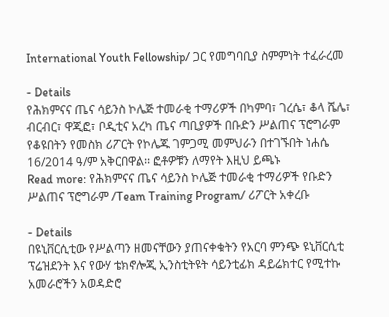International Youth Fellowship/ ጋር የመግባቢያ ስምምነት ተፈራረመ

- Details
የሕክምናና ጤና ሳይንስ ኮሌጅ ተመራቂ ተማሪዎች በካምባ፣ ገረሴ፣ ቆላ ሼሌ፣ ብርብር፣ ዋጂፎ፣ ቦዲቲና አረካ ጤና ጣቢያዎች በቡድን ሥልጠና ፕሮግራም የቆዩበትን የመስክ ሪፖርት የኮሌጁ ገምጋሚ መምህራን በተገኙበት ነሐሴ 16/2014 ዓ/ም አቅርበዋል፡፡ ፎቶዎቹን ለማየት እዚህ ይጫኑ
Read more: የሕክምናና ጤና ሳይንስ ኮሌጅ ተመራቂ ተማሪዎች የቡድን ሥልጠና ፕሮግራም /Team Training Program/ ሪፖርት አቀረቡ

- Details
በዩኒቨርሲቲው የሥልጣን ዘመናቸውን ያጠናቀቁትን የአርባ ምንጭ ዩኒቨርሲቲ ፕሬዝደንት እና የውሃ ቴክኖሎጂ ኢንስቲትዩት ሳይንቲፊክ ዳይሬክተር የሚተኩ አመራሮችን አወዳድሮ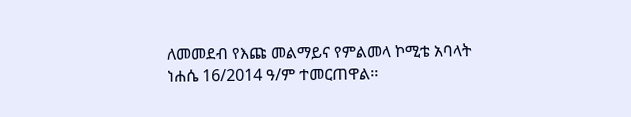ለመመደብ የእጩ መልማይና የምልመላ ኮሚቴ አባላት
ነሐሴ 16/2014 ዓ/ም ተመርጠዋል፡፡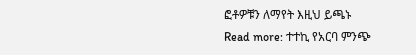ፎቶዎቹን ለማየት እዚህ ይጫኑ
Read more: ተተኪ የአርባ ምንጭ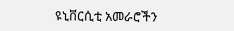ዩኒቨርሲቲ አመራሮችን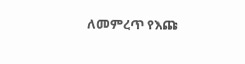ለመምረጥ የእጩ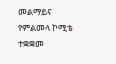መልማይና የምልመላ ኮሚቴ ተቋቋመ